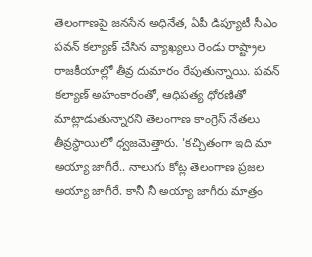తెలంగాణపై జనసేన అధినేత, ఏపీ డిప్యూటీ సీఎం పవన్ కల్యాణ్ చేసిన వ్యాఖ్యలు రెండు రాష్ట్రాల రాజకీయాల్లో తీవ్ర దుమారం రేపుతున్నాయి. పవన్ కల్యాణ్ అహంకారంతో, ఆధిపత్య ధోరణితో మాట్లాడుతున్నారని తెలంగాణ కాంగ్రెస్ నేతలు తీవ్రస్థాయిలో ధ్వజమెత్తారు. 'కచ్చితంగా ఇది మా అయ్యా జాగీరే.. నాలుగు కోట్ల తెలంగాణ ప్రజల అయ్యా జాగీరే. కానీ నీ అయ్యా జాగీరు మాత్రం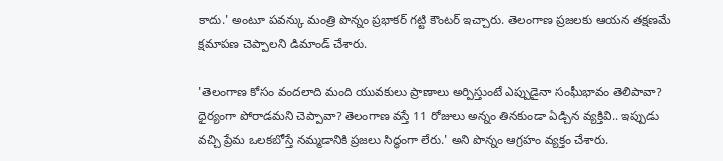కాదు.' అంటూ పవన్కు మంత్రి పొన్నం ప్రభాకర్ గట్టి కౌంటర్ ఇచ్చారు. తెలంగాణ ప్రజలకు ఆయన తక్షణమే క్షమాపణ చెప్పాలని డిమాండ్ చేశారు.

'తెలంగాణ కోసం వందలాది మంది యువకులు ప్రాణాలు అర్పిస్తుంటే ఎప్పుడైనా సంఘీభావం తెలిపావా? ధైర్యంగా పోరాడమని చెప్పావా? తెలంగాణ వస్తే 11 రోజులు అన్నం తినకుండా ఏడ్చిన వ్యక్తివి.. ఇప్పుడు వచ్చి ప్రేమ ఒలకబోస్తే నమ్మడానికి ప్రజలు సిద్ధంగా లేరు.' అని పొన్నం ఆగ్రహం వ్యక్తం చేశారు.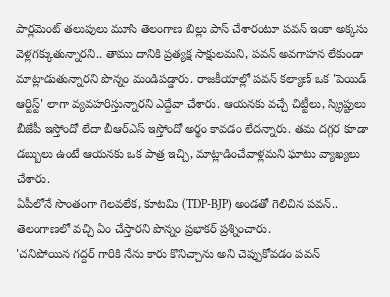పార్లమెంట్ తలుపులు మూసి తెలంగాణ బిల్లు పాస్ చేశారంటూ పవన్ ఇంకా అక్కసు వెళ్లగక్కుతున్నారని.. తాము దానికి ప్రత్యక్ష సాక్షులమని, పవన్ అవగాహన లేకుండా మాట్లాడుతున్నారని పొన్నం మండిపడ్డారు. రాజకీయాల్లో పవన్ కల్యాణ్ ఒక 'పెయిడ్ ఆర్టిస్ట్' లాగా వ్యవహరిస్తున్నారని ఎద్దేవా చేశారు. ఆయనకు వచ్చే చిట్టీలు, స్క్రిప్టులు బీజేపీ ఇస్తోందో లేదా బీఆర్ఎస్ ఇస్తోందో అర్థం కావడం లేదన్నారు. తమ దగ్గర కూడా డబ్బులు ఉంటే ఆయనకు ఒక పాత్ర ఇచ్చి, మాట్లాడించేవాళ్లమని ఘాటు వ్యాఖ్యలు చేశారు.
ఏపీలోనే సొంతంగా గెలవలేక, కూటమి (TDP-BJP) అండతో గెలిచిన పవన్.. తెలంగాణలో వచ్చి ఏం చేస్తారని పొన్నం ప్రభాకర్ ప్రశ్నించారు.
'చనిపోయిన గద్దర్ గారికి నేను కారు కొనిచ్చాను అని చెప్పుకోవడం పవన్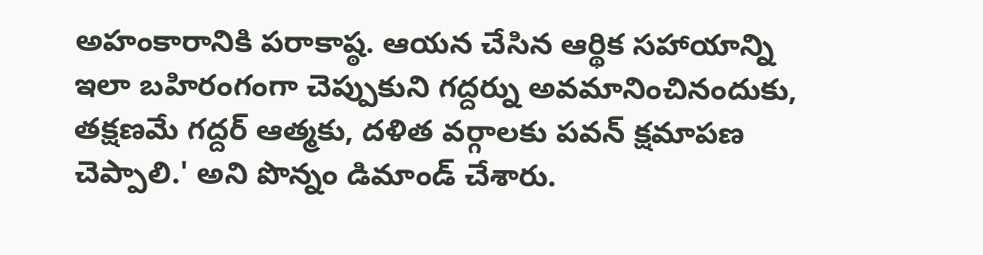అహంకారానికి పరాకాష్ఠ. ఆయన చేసిన ఆర్థిక సహాయాన్ని ఇలా బహిరంగంగా చెప్పుకుని గద్దర్ను అవమానించినందుకు, తక్షణమే గద్దర్ ఆత్మకు, దళిత వర్గాలకు పవన్ క్షమాపణ చెప్పాలి.' అని పొన్నం డిమాండ్ చేశారు.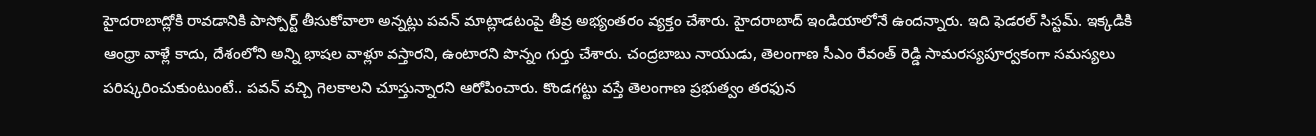హైదరాబాద్లోకి రావడానికి పాస్పోర్ట్ తీసుకోవాలా అన్నట్లు పవన్ మాట్లాడటంపై తీవ్ర అభ్యంతరం వ్యక్తం చేశారు. హైదరాబాద్ ఇండియాలోనే ఉందన్నారు. ఇది ఫెడరల్ సిస్టమ్. ఇక్కడికి ఆంధ్రా వాళ్లే కాదు, దేశంలోని అన్ని భాషల వాళ్లూ వస్తారని, ఉంటారని పొన్నం గుర్తు చేశారు. చంద్రబాబు నాయుడు, తెలంగాణ సీఎం రేవంత్ రెడ్డి సామరస్యపూర్వకంగా సమస్యలు పరిష్కరించుకుంటుంటే.. పవన్ వచ్చి గెలకాలని చూస్తున్నారని ఆరోపించారు. కొండగట్టు వస్తే తెలంగాణ ప్రభుత్వం తరఫున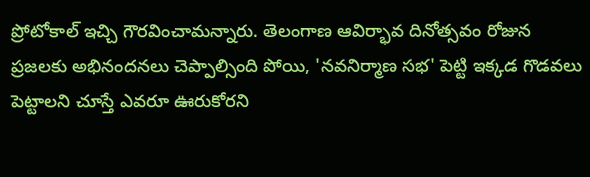ప్రోటోకాల్ ఇచ్చి గౌరవించామన్నారు. తెలంగాణ ఆవిర్భావ దినోత్సవం రోజున ప్రజలకు అభినందనలు చెప్పాల్సింది పోయి, 'నవనిర్మాణ సభ' పెట్టి ఇక్కడ గొడవలు పెట్టాలని చూస్తే ఎవరూ ఊరుకోరని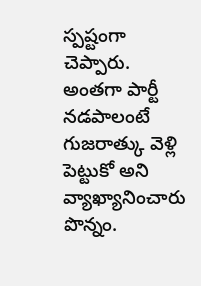స్పష్టంగా చెప్పారు. అంతగా పార్టీ నడపాలంటే గుజరాత్కు వెళ్లి పెట్టుకో అని వ్యాఖ్యానించారు పొన్నం.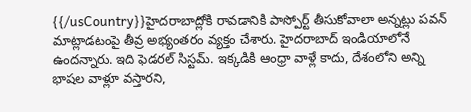{{/usCountry}}హైదరాబాద్లోకి రావడానికి పాస్పోర్ట్ తీసుకోవాలా అన్నట్లు పవన్ మాట్లాడటంపై తీవ్ర అభ్యంతరం వ్యక్తం చేశారు. హైదరాబాద్ ఇండియాలోనే ఉందన్నారు. ఇది ఫెడరల్ సిస్టమ్. ఇక్కడికి ఆంధ్రా వాళ్లే కాదు, దేశంలోని అన్ని భాషల వాళ్లూ వస్తారని,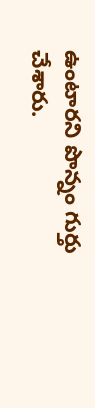ఉంటారని పొన్నం గుర్తు చేశారు.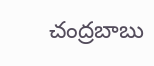చంద్రబాబు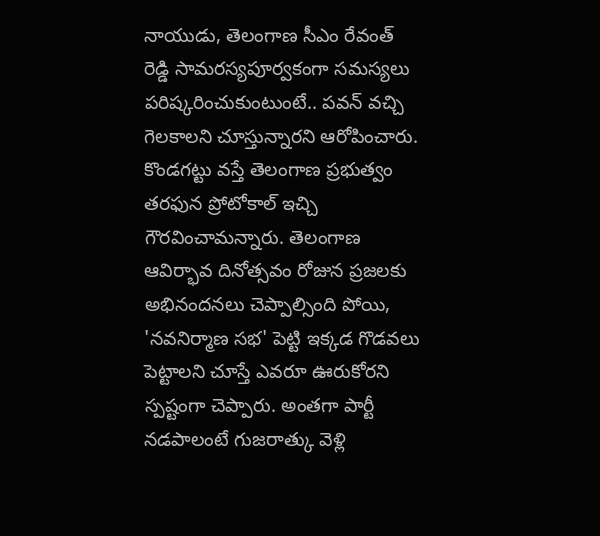నాయుడు, తెలంగాణ సీఎం రేవంత్ రెడ్డి సామరస్యపూర్వకంగా సమస్యలు పరిష్కరించుకుంటుంటే.. పవన్ వచ్చి గెలకాలని చూస్తున్నారని ఆరోపించారు. కొండగట్టు వస్తే తెలంగాణ ప్రభుత్వం తరఫున ప్రోటోకాల్ ఇచ్చి గౌరవించామన్నారు. తెలంగాణ ఆవిర్భావ దినోత్సవం రోజున ప్రజలకు అభినందనలు చెప్పాల్సింది పోయి, 'నవనిర్మాణ సభ' పెట్టి ఇక్కడ గొడవలు పెట్టాలని చూస్తే ఎవరూ ఊరుకోరని స్పష్టంగా చెప్పారు. అంతగా పార్టీ నడపాలంటే గుజరాత్కు వెళ్లి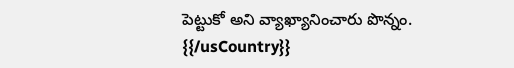పెట్టుకో అని వ్యాఖ్యానించారు పొన్నం.
{{/usCountry}}